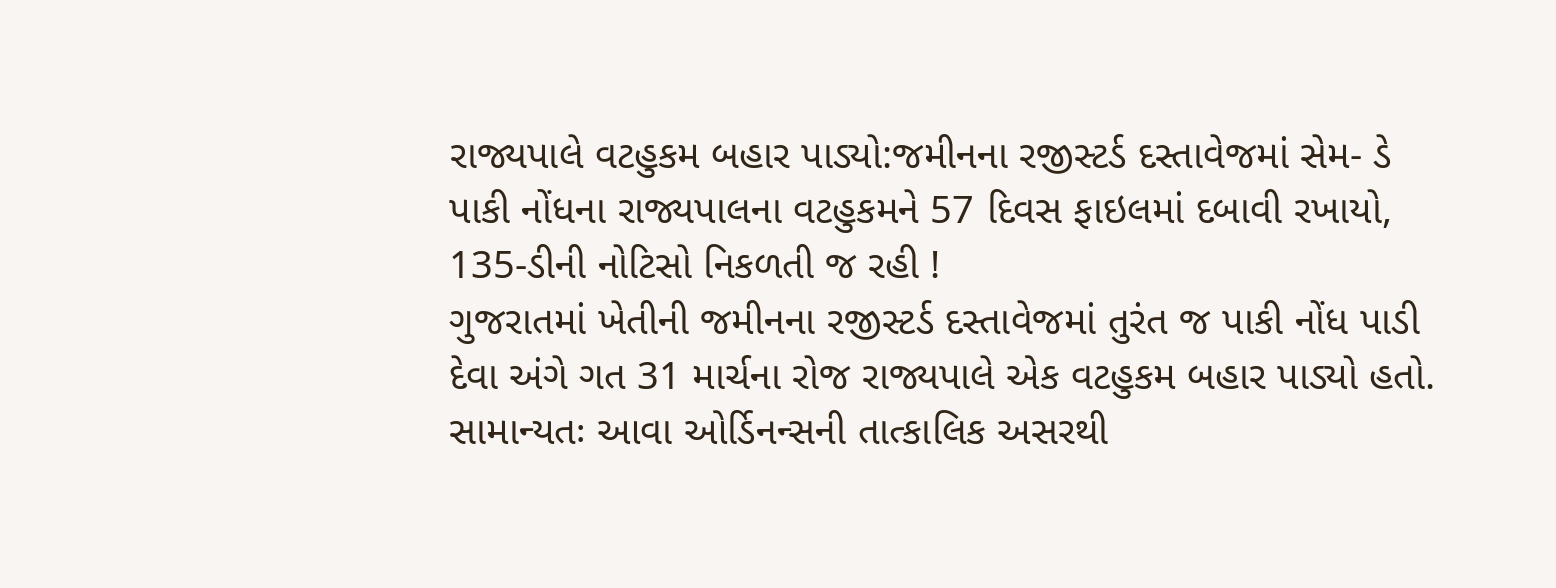રાજ્યપાલે વટહુકમ બહાર પાડ્યો:જમીનના રજીસ્ટર્ડ દસ્તાવેજમાં સેમ- ડે પાકી નોંધના રાજ્યપાલના વટહુકમને 57 દિવસ ફાઇલમાં દબાવી રખાયો, 135-ડીની નોટિસો નિકળતી જ રહી !
ગુજરાતમાં ખેતીની જમીનના રજીસ્ટર્ડ દસ્તાવેજમાં તુરંત જ પાકી નોંધ પાડી દેવા અંગે ગત 31 માર્ચના રોજ રાજ્યપાલે એક વટહુકમ બહાર પાડ્યો હતો. સામાન્યતઃ આવા ઓર્ડિનન્સની તાત્કાલિક અસરથી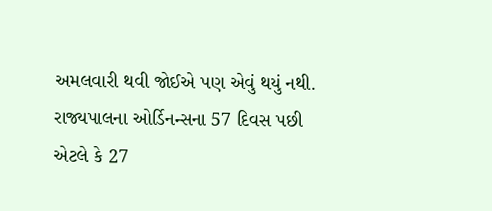અમલવારી થવી જોઈએ પણ એવું થયું નથી. રાજ્યપાલના ઓર્ડિનન્સના 57 દિવસ પછી એટલે કે 27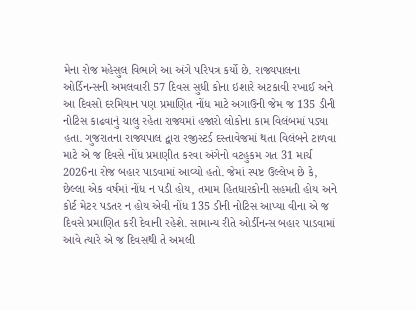મેના રોજ મહેસુલ વિભાગે આ અંગે પરિપત્ર કર્યો છે. રાજ્યપાલના ઓર્ડિનન્સની અમલવારી 57 દિવસ સુધી કોના ઇશારે અટકાવી રખાઈ અને આ દિવસો દરમિયાન પણ પ્રમાણિત નોંધ માટે અગાઉની જેમ જ 135 ડીની નોટિસ કાઢવાનું ચાલુ રહેતા રાજ્યમાં હજારો લોકોના કામ વિલંબમાં પડ્યા હતા. ગુજરાતના રાજ્યપાલ દ્વારા રજીસ્ટર્ડ દસ્તાવેજમાં થતા વિલંબને ટાળવા માટે એ જ દિવસે નોંધ પ્રમાણીત કરવા અંગેનો વટહુકમ ગત 31 માર્ચ 2026ના રોજ બહાર પાડવામાં આવ્યો હતો. જેમાં સ્પષ્ટ ઉલ્લેખ છે કે, છેલ્લા એક વર્ષમાં નોંધ ન પડી હોય, તમામ હિતધારકોની સહમતી હોય અને કોર્ટ મેટર પડતર ન હોય એવી નોંધ 135 ડીની નોટિસ આપ્યા વીના એ જ દિવસે પ્રમાણિત કરી દેવાની રહેશે. સામાન્ય રીતે ઓર્ડીનન્સ બહાર પાડવામાં આવે ત્યારે એ જ દિવસથી તે અમલી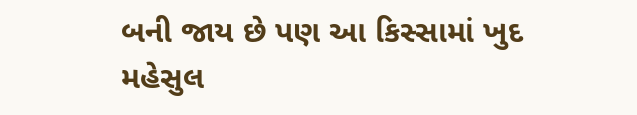બની જાય છે પણ આ કિસ્સામાં ખુદ મહેસુલ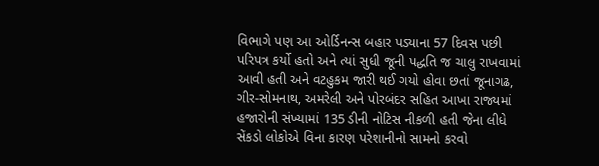વિભાગે પણ આ ઓર્ડિનન્સ બહાર પડ્યાના 57 દિવસ પછી પરિપત્ર કર્યો હતો અને ત્યાં સુધી જૂની પદ્ધતિ જ ચાલુ રાખવામાં આવી હતી અને વટહુકમ જારી થઈ ગયો હોવા છતાં જૂનાગઢ, ગીર-સોમનાથ, અમરેલી અને પોરબંદર સહિત આખા રાજ્યમાં હજારોની સંખ્યામાં 135 ડીની નોટિસ નીકળી હતી જેના લીધે સેંકડો લોકોએ વિના કારણ પરેશાનીનો સામનો કરવો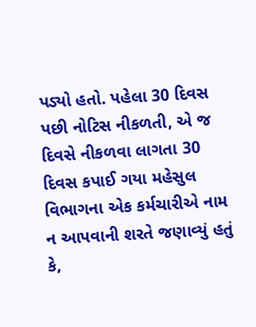પડ્યો હતો. પહેલા 30 દિવસ પછી નોટિસ નીકળતી, એ જ દિવસે નીકળવા લાગતા 30 દિવસ કપાઈ ગયા મહેસુલ વિભાગના એક કર્મચારીએ નામ ન આપવાની શરતે જણાવ્યું હતું કે,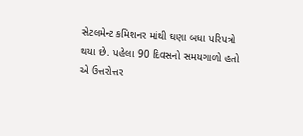સેટલમેન્ટ કમિશનર માંથી ઘણા બધા પરિપત્રો થયા છે. પહેલા 90 દિવસનો સમયગાળો હતો એ ઉત્તરોત્તર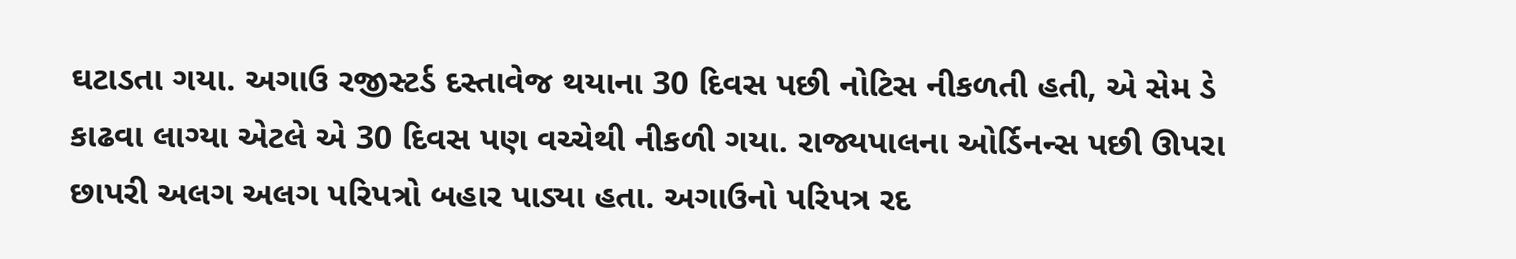ઘટાડતા ગયા. અગાઉ રજીસ્ટર્ડ દસ્તાવેજ થયાના 30 દિવસ પછી નોટિસ નીકળતી હતી, એ સેમ ડે કાઢવા લાગ્યા એટલે એ 30 દિવસ પણ વચ્ચેથી નીકળી ગયા. રાજ્યપાલના ઓર્ડિનન્સ પછી ઊપરા છાપરી અલગ અલગ પરિપત્રો બહાર પાડ્યા હતા. અગાઉનો પરિપત્ર રદ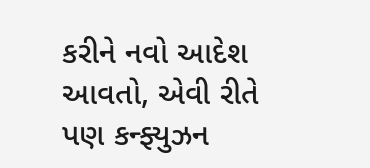કરીને નવો આદેશ આવતો, એવી રીતે પણ કન્ફ્યુઝન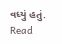વધ્યું હતું.
Read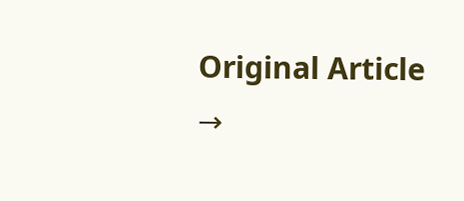Original Article →